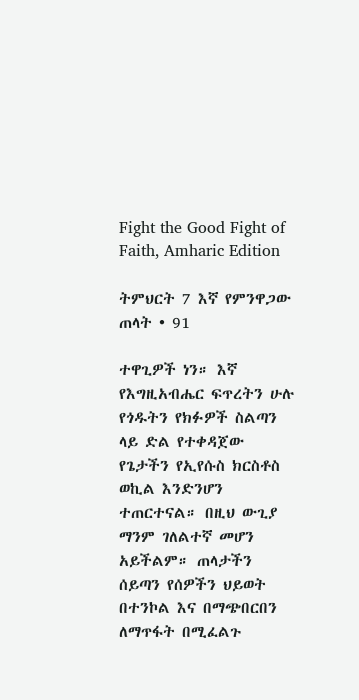Fight the Good Fight of Faith, Amharic Edition

ትምህርት 7 እኛ የምንዋጋው ጠላት • 91

ተዋጊዎች ነን። እኛ የእግዚአብሔር ፍጥረትን ሁሉ የጎዱትን የክፉዎች ስልጣን ላይ ድል የተቀዳጀው የጌታችን የኢየሱስ ክርስቶስ ወኪል እንድንሆን ተጠርተናል። በዚህ ውጊያ ማንም ገለልተኛ መሆን አይችልም። ጠላታችን ሰይጣን የሰዎችን ህይወት በተንኮል እና በማጭበርበን ለማጥፋት በሚፈልጉ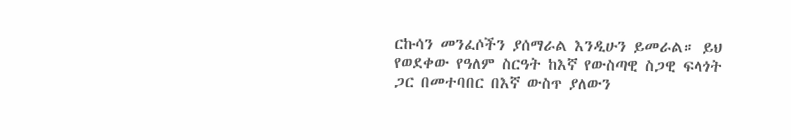ርኩሳን መንፈሶችን ያሰማራል እንዲሁን ይመራል። ይህ የወደቀው የዓለም ስርዓት ከእኛ የውስጣዊ ስጋዊ ፍላጎት ጋር በመተባበር በእኛ ውስጥ ያለውን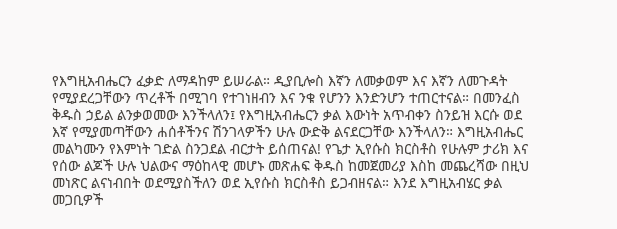የእግዚአብሔርን ፈቃድ ለማዳከም ይሠራል። ዲያቢሎስ እኛን ለመቃወም እና እኛን ለመጉዳት የሚያደረጋቸውን ጥረቶች በሚገባ የተገነዘብን እና ንቁ የሆንን እንድንሆን ተጠርተናል። በመንፈስ ቅዱስ ኃይል ልንቃወመው እንችላለን፤ የእግዚአብሔርን ቃል እውነት አጥብቀን ስንይዝ እርሱ ወደ እኛ የሚያመጣቸውን ሐሰቶችንና ሽንገላዎችን ሁሉ ውድቅ ልናደርጋቸው እንችላለን። እግዚአብሔር መልካሙን የእምነት ገድል ስንጋደል ብርታት ይሰጠናል! የጌታ ኢየሱስ ክርስቶስ የሁሉም ታሪክ እና የሰው ልጆች ሁሉ ህልውና ማዕከላዊ መሆኑ መጽሐፍ ቅዱስ ከመጀመሪያ እስከ መጨረሻው በዚህ መነጽር ልናነብበት ወደሚያስችለን ወደ ኢየሱስ ክርስቶስ ይጋብዘናል። እንደ እግዚአብሄር ቃል መጋቢዎች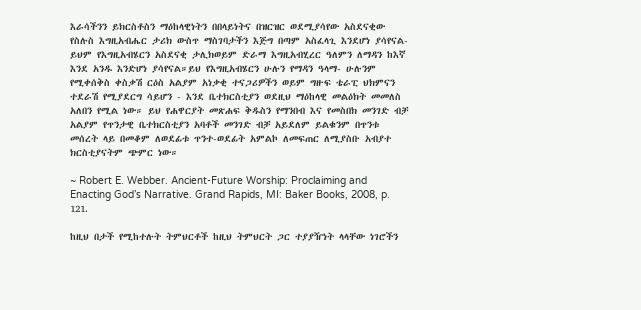እራሳችንን ይክርስቶስን ማዕከላዊነትን በበላይነትና በዝርዝር ወደሚያሳየው አስደናቂው የስሉስ እግዚአብሔር ታሪክ ውስጥ ማስገባታችን እጅግ በጣም አስፈላጊ እንደሆነ ያሳየናል- ይህም የእግዚአብሄርን አስደናቂ ታሊክወይም ድራማ እግዚአብሂረር ዓለምን ለማዳን ከእኛ እንደ አንዱ እንድሆነ ያሳየናል።ይህ የእግዚአብሄርን ሁሉን የማዳን ዓላማ- ሁሉንም የሚቀሰቅስ ቀስቃሽ ርዕስ አልያም አነቃቂ ተናጋሪዎችን ወይም ግዙፍ ቴራፒ ህክምናን ተደራሽ የሚያደርግ ሳይሆን - እንደ ቤተክርስቲያን ወደዚህ ማዕከላዊ መልዕክት መመለስ አለበን የሚል ነው። ይህ የሐዋርያት መጽሐፍ ቅዱስን የማንበብ እና የመስበክ መንገድ ብቻ አልያም የጥንታዊ ቤተክርስቲያን አባቶች መንገድ ብቻ አይደለም ይልቁንም በጥንቱ መሰረት ላይ በመቆም ለወደፊቱ ጥንተ-ወደፊት አምልኮ ለመፍጠር ለሚያስቡ አብያተ ክርስቲያናትም ጭምር ነው።

~ Robert E. Webber. Ancient-Future Worship: Proclaiming and Enacting God’s Narrative. Grand Rapids, MI: Baker Books, 2008, p. 121.

ከዚህ በታች የሚከተሉት ትምህርቶች ከዚህ ትምህርት ጋር ተያያዥነት ላላቸው ነገሮችን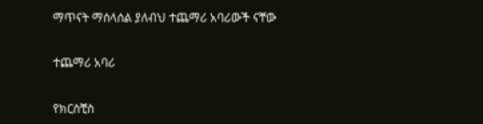ማጥናት ማሰላሰል ያለብህ ተጨማሪ አባሪውች ናቸው

ተጨማሪ አባሪ

የክርስቺስ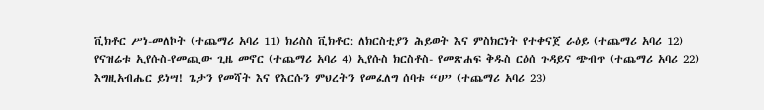ቪክቶር ሥነ-መለኮት (ተጨማሪ አባሪ 11) ክሪስስ ቪክቶር: ለክርስቲያን ሕይወት እና ምስክርነት የተቀናጀ ራዕይ (ተጨማሪ አባሪ 12) የናዝሬቱ ኢየሱስ-የመጪው ጊዜ መኖር (ተጨማሪ አባሪ 4) ኢየሱስ ክርስቶስ- የመጽሐፍ ቅዱስ ርዕሰ ጉዳይና ጭብጥ (ተጨማሪ አባሪ 22) እግዚአብሔር ይነሣ! ጌታን የመሻት እና የእርሱን ምህረትን የመፈለግ ሰባቱ “ሀ” (ተጨማሪ አባሪ 23)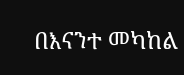በእናንተ መካከል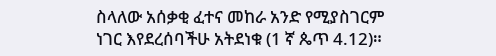ስላለው አሰቃቂ ፈተና መከራ አንድ የሚያስገርም ነገር እየደረሰባችሁ አትደነቁ (1 ኛ ጴጥ 4.12)።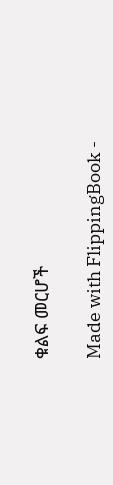ቁልፍ መርሆች

Made with FlippingBook -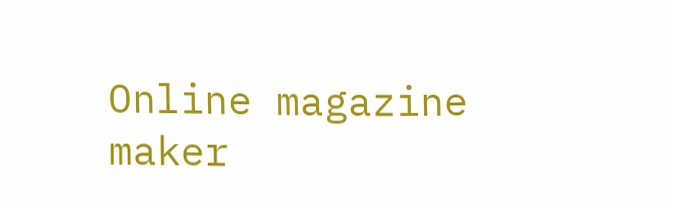Online magazine maker